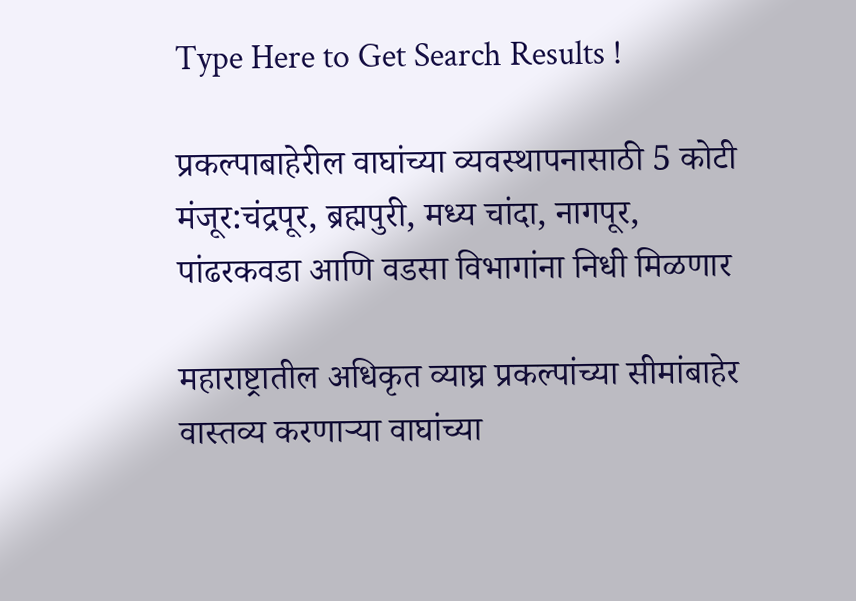Type Here to Get Search Results !

प्रकल्पाबाहेरील वाघांच्या व्यवस्थापनासाठी 5 कोटी मंजूर:चंद्रपूर, ब्रह्मपुरी, मध्य चांदा, नागपूर, पांढरकवडा आणि वडसा विभागांना निधी मिळणार

महाराष्ट्रातील अधिकृत व्याघ्र प्रकल्पांच्या सीमांबाहेर वास्तव्य करणाऱ्या वाघांच्या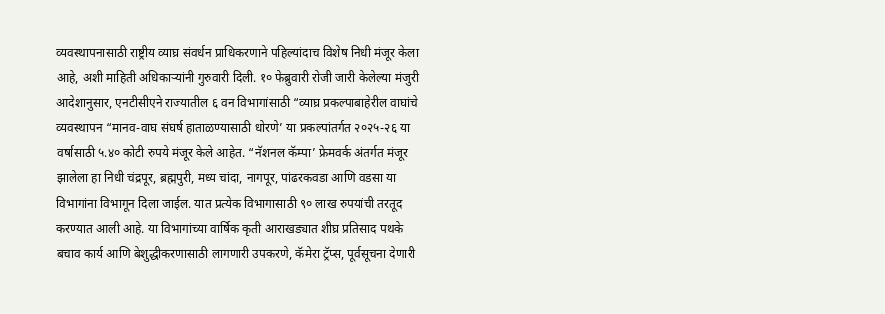व्यवस्थापनासाठी राष्ट्रीय व्याघ्र संवर्धन प्राधिकरणाने पहिल्यांदाच विशेष निधी मंजूर केला आहे, अशी माहिती अधिकाऱ्यांनी गुरुवारी दिली. १० फेब्रुवारी रोजी जारी केलेल्या मंजुरी आदेशानुसार, एनटीसीएने राज्यातील ६ वन विभागांसाठी “व्याघ्र प्रकल्पाबाहेरील वाघांचे व्यवस्थापन “मानव-वाघ संघर्ष हाताळण्यासाठी धोरणे’ या प्रकल्पांतर्गत २०२५-२६ या वर्षासाठी ५.४० कोटी रुपये मंजूर केले आहेत. “नॅशनल कॅम्पा’ फ्रेमवर्क अंतर्गत मंजूर झालेला हा निधी चंद्रपूर, ब्रह्मपुरी, मध्य चांदा, नागपूर, पांढरकवडा आणि वडसा या विभागांना विभागून दिला जाईल. यात प्रत्येक विभागासाठी ९० लाख रुपयांची तरतूद करण्यात आली आहे. या विभागांच्या वार्षिक कृती आराखड्यात शीघ्र प्रतिसाद पथके बचाव कार्य आणि बेशुद्धीकरणासाठी लागणारी उपकरणे, कॅमेरा ट्रॅप्स, पूर्वसूचना देणारी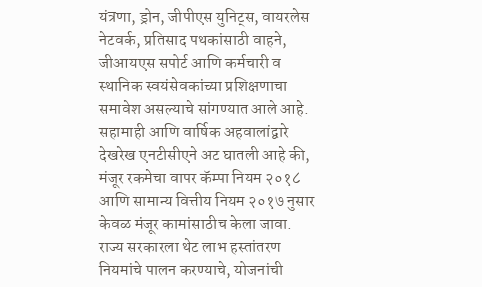यंत्रणा, ड्रोन, जीपीएस युनिट्स, वायरलेस नेटवर्क, प्रतिसाद पथकांसाठी वाहने, जीआयएस सपोर्ट आणि कर्मचारी व स्थानिक स्वयंसेवकांच्या प्रशिक्षणाचा समावेश असल्याचे सांगण्यात आले आहे. सहामाही आणि वार्षिक अहवालांद्वारे देखरेख एनटीसीएने अट घातली आहे की, मंजूर रकमेचा वापर कॅम्पा नियम २०१८ आणि सामान्य वित्तीय नियम २०१७ नुसार केवळ मंजूर कामांसाठीच केला जावा. राज्य सरकारला थेट लाभ हस्तांतरण नियमांचे पालन करण्याचे, योजनांची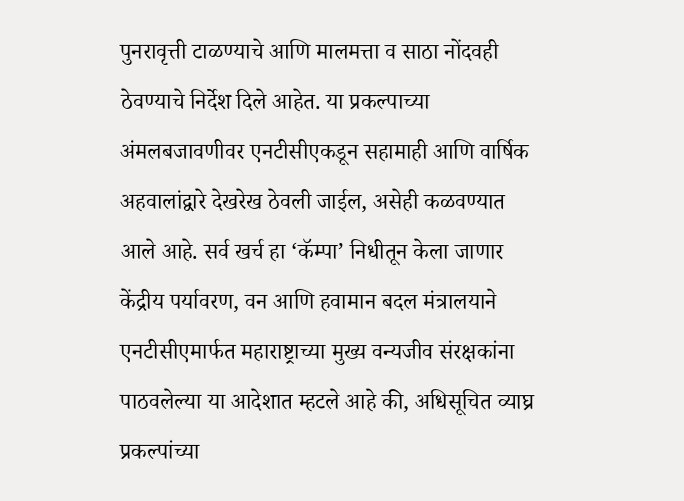पुनरावृत्ती टाळण्याचे आणि मालमत्ता व साठा नोंदवही ठेवण्याचे निर्देश दिले आहेत. या प्रकल्पाच्या अंमलबजावणीवर एनटीसीएकडून सहामाही आणि वार्षिक अहवालांद्वारे देखरेख ठेवली जाईल, असेही कळवण्यात आले आहे. सर्व खर्च हा ‘कॅम्पा’ निधीतून केला जाणार केंद्रीय पर्यावरण, वन आणि हवामान बदल मंत्रालयाने एनटीसीएमार्फत महाराष्ट्राच्या मुख्य वन्यजीव संरक्षकांना पाठवलेल्या या आदेशात म्हटले आहे की, अधिसूचित व्याघ्र प्रकल्पांच्या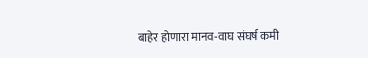बाहेर होणारा मानव-वाघ संघर्ष कमी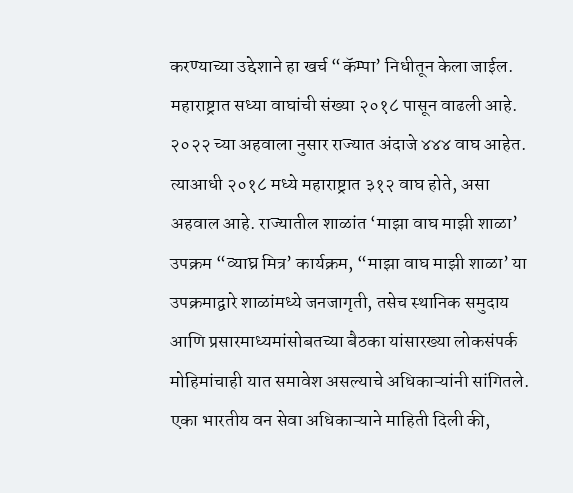करण्याच्या उद्देशाने हा खर्च “कॅम्पा’ निधीतून केला जाईल. महाराष्ट्रात सध्या वाघांची संख्या २०१८ पासून वाढली आहे. २०२२ च्या अहवाला नुसार राज्यात अंदाजे ४४४ वाघ आहेत. त्याआधी २०१८ मध्ये महाराष्ट्रात ३१२ वाघ होते, असा अहवाल आहे. राज्यातील शाळांत ‘माझा वाघ माझी शाळा’ उपक्रम “व्याघ्र मित्र’ कार्यक्रम, “माझा वाघ माझी शाळा’ या उपक्रमाद्वारे शाळांमध्ये जनजागृती, तसेच स्थानिक समुदाय आणि प्रसारमाध्यमांसोबतच्या बैठका यांसारख्या लोकसंपर्क मोहिमांचाही यात समावेश असल्याचे अधिकाऱ्यांनी सांगितले. एका भारतीय वन सेवा अधिकाऱ्याने माहिती दिली की,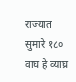राज्यात सुमारे १८० वाघ हे व्याघ्र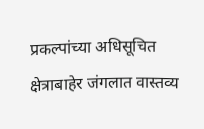प्रकल्पांच्या अधिसूचित क्षेत्राबाहेर जंगलात वास्तव्य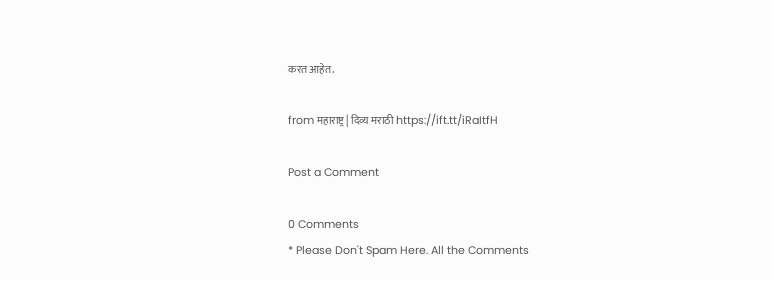करत आहेत.

from महाराष्ट्र | दिव्य मराठी https://ift.tt/iRaItfH

Post a Comment

0 Comments
* Please Don't Spam Here. All the Comments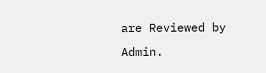are Reviewed by Admin.